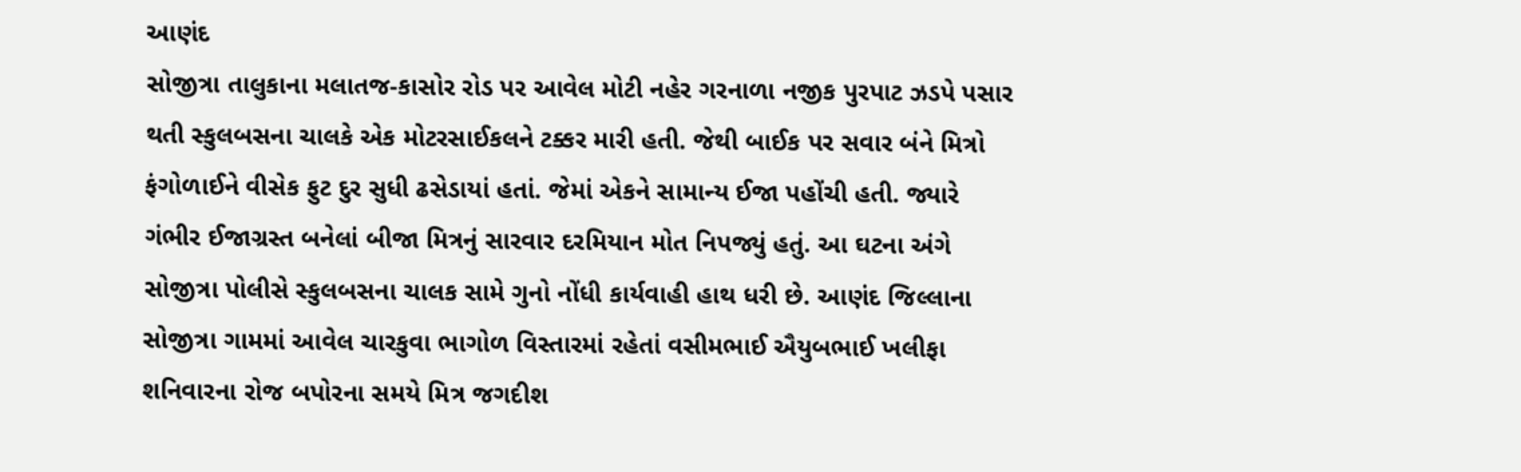આણંદ
સોજીત્રા તાલુકાના મલાતજ-કાસોર રોડ પર આવેલ મોટી નહેર ગરનાળા નજીક પુરપાટ ઝડપે પસાર થતી સ્કુલબસના ચાલકે એક મોટરસાઈકલને ટક્કર મારી હતી. જેથી બાઈક પર સવાર બંને મિત્રો ફંગોળાઈને વીસેક ફુટ દુર સુધી ઢસેડાયાં હતાં. જેમાં એકને સામાન્ય ઈજા પહોંચી હતી. જ્યારે ગંભીર ઈજાગ્રસ્ત બનેલાં બીજા મિત્રનું સારવાર દરમિયાન મોત નિપજ્યું હતું. આ ઘટના અંગે સોજીત્રા પોલીસે સ્કુલબસના ચાલક સામે ગુનો નોંધી કાર્યવાહી હાથ ધરી છે. આણંદ જિલ્લાના સોજીત્રા ગામમાં આવેલ ચારકુવા ભાગોળ વિસ્તારમાં રહેતાં વસીમભાઈ ઐયુબભાઈ ખલીફા શનિવારના રોજ બપોરના સમયે મિત્ર જગદીશ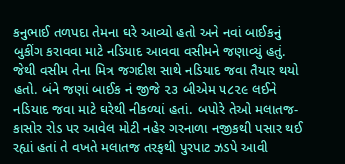કનુભાઈ તળપદા તેમના ઘરે આવ્યો હતો અને નવાં બાઈકનું બુકીંગ કરાવવા માટે નડિયાદ આવવા વસીમને જણાવ્યું હતું. જેથી વસીમ તેના મિત્ર જગદીશ સાથે નડિયાદ જવા તૈયાર થયો હતો. બંને જણાં બાઈક નં જીજે ૨૩ બીએમ ૫૮૨૯ લઈને નડિયાદ જવા માટે ઘરેથી નીકળ્યાં હતાં. બપોરે તેઓ મલાતજ-કાસોર રોડ પર આવેલ મોટી નહેર ગરનાળા નજીકથી પસાર થઈ રહ્યાં હતાં તે વખતે મલાતજ તરફથી પુરપાટ ઝડપે આવી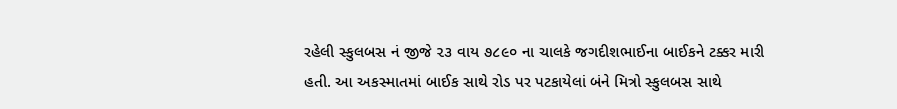રહેલી સ્કુલબસ નં જીજે ૨૩ વાય ૭૮૯૦ ના ચાલકે જગદીશભાઈના બાઈકને ટક્કર મારી હતી. આ અકસ્માતમાં બાઈક સાથે રોડ પર પટકાયેલાં બંને મિત્રો સ્કુલબસ સાથે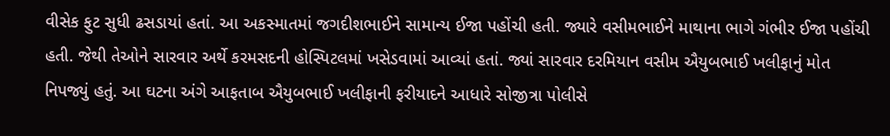વીસેક ફુટ સુધી ઢસડાયાં હતાં. આ અકસ્માતમાં જગદીશભાઈને સામાન્ય ઈજા પહોંચી હતી. જ્યારે વસીમભાઈને માથાના ભાગે ગંભીર ઈજા પહોંચી હતી. જેથી તેઓને સારવાર અર્થે કરમસદની હોસ્પિટલમાં ખસેડવામાં આવ્યાં હતાં. જ્યાં સારવાર દરમિયાન વસીમ ઐયુબભાઈ ખલીફાનું મોત નિપજ્યું હતું. આ ઘટના અંગે આફતાબ ઐયુબભાઈ ખલીફાની ફરીયાદને આધારે સોજીત્રા પોલીસે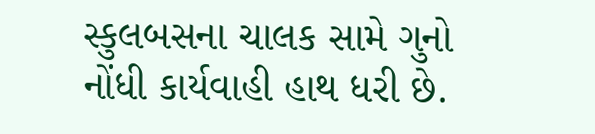સ્કુલબસના ચાલક સામે ગુનો નોંધી કાર્યવાહી હાથ ધરી છે.